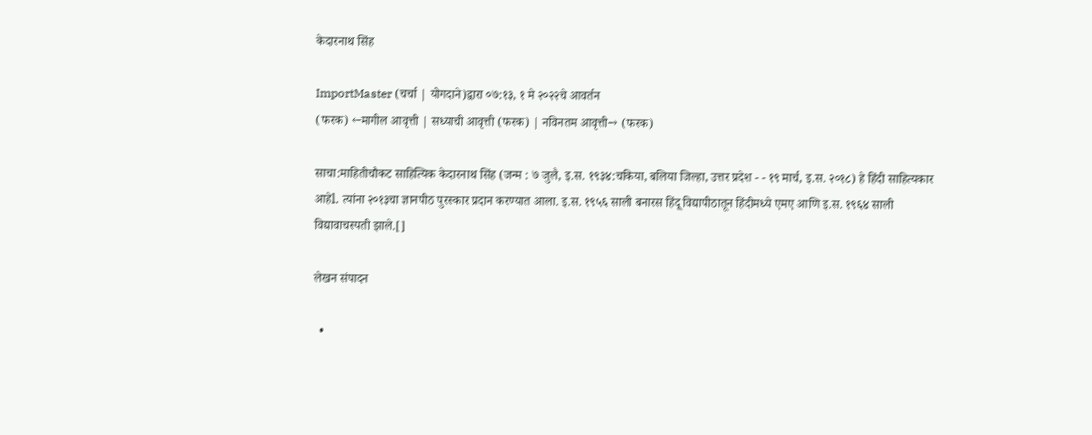केदारनाथ सिंह

ImportMaster (चर्चा | योगदाने)द्वारा ०७:१३, १ मे २०२२चे आवर्तन
(फरक) ←मागील आवृत्ती | सध्याची आवृत्ती (फरक) | नविनतम आवृत्ती→ (फरक)

साचा:माहितीचौकट साहित्यिक केदारनाथ सिंह (जन्म : ७ जुलै, इ.स. १९३४:चकिया, बलिया जिल्हा, उत्तर प्रदेश - - १९ मार्च, इ.स. २०१८) हे हिंदी साहित्यकार आहेl. त्यांना २०१३चा ज्ञानपीठ पुरस्कार प्रदान करण्यात आला. इ.स. १९५६ साली बनारस हिंदू विद्यापीठातून हिंदीमध्ये एमए आणि इ.स. १९६४ साली विद्यावाचस्पती झाले.[]

लेखन संपादन

  •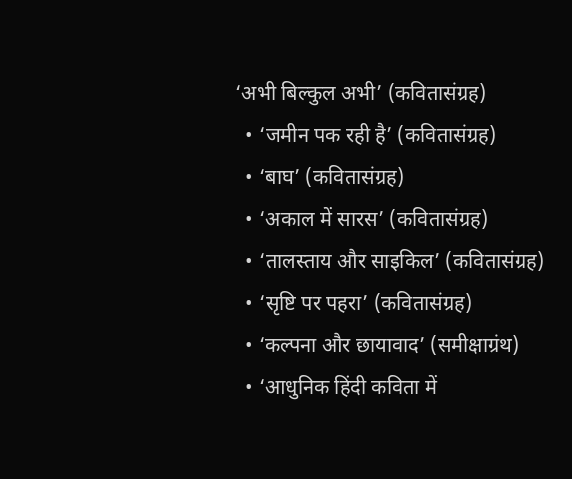‘अभी बिल्कुल अभी’ (कवितासंग्रह)
  • ‘जमीन पक रही है’ (कवितासंग्रह)
  • ‘बाघ’ (कवितासंग्रह)
  • ‘अकाल में सारस’ (कवितासंग्रह)
  • ‘तालस्ताय और साइकिल’ (कवितासंग्रह)
  • ‘सृष्टि पर पहरा’ (कवितासंग्रह)
  • ‘कल्पना और छायावाद’ (समीक्षाग्रंथ)
  • ‘आधुनिक हिंदी कविता में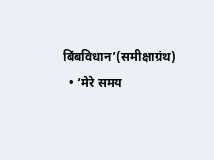बिंबविधान’(समीक्षाग्रंथ)
  • ‘मेरे समय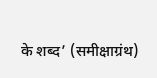के शब्द’ (समीक्षाग्रंथ)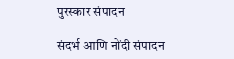पुरस्कार संपादन

संदर्भ आणि नोंदी संपादन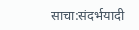साचा:संदर्भयादी